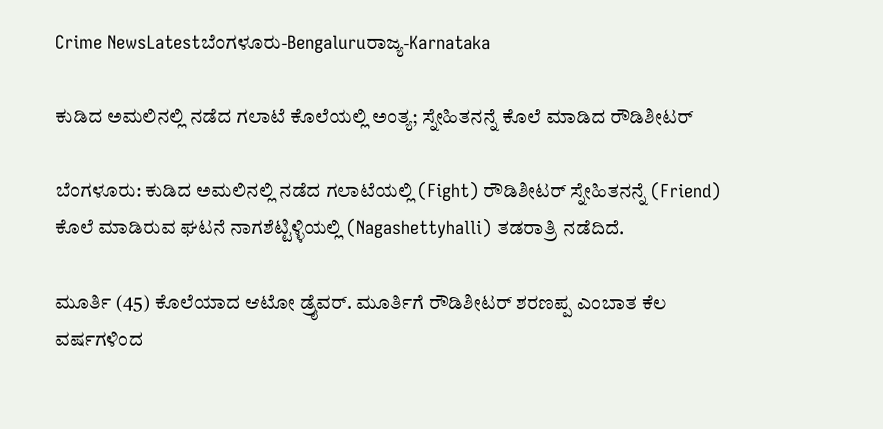Crime NewsLatestಬೆಂಗಳೂರು-Bengaluruರಾಜ್ಯ-Karnataka

ಕುಡಿದ ಅಮಲಿನಲ್ಲಿ ನಡೆದ ಗಲಾಟೆ ಕೊಲೆಯಲ್ಲಿ ಅಂತ್ಯ; ಸ್ನೇಹಿತನನ್ನೆ ಕೊಲೆ ಮಾಡಿದ ರೌಡಿಶೀಟರ್

ಬೆಂಗಳೂರು: ಕುಡಿದ ಅಮಲಿನಲ್ಲಿ ನಡೆದ ಗಲಾಟೆಯಲ್ಲಿ (Fight) ರೌಡಿಶೀಟರ್ ಸ್ನೇಹಿತನನ್ನೆ (Friend) ಕೊಲೆ ಮಾಡಿರುವ ಘಟನೆ ನಾಗಶೆಟ್ಟಿಳ್ಳಿಯಲ್ಲಿ (Nagashettyhalli) ತಡರಾತ್ರಿ ನಡೆದಿದೆ.

ಮೂರ್ತಿ (45) ಕೊಲೆಯಾದ ಆಟೋ ಡ್ರೈವರ್. ಮೂರ್ತಿಗೆ ರೌಡಿಶೀಟರ್ ಶರಣಪ್ಪ ಎಂಬಾತ ಕೆಲ ವರ್ಷಗಳಿಂದ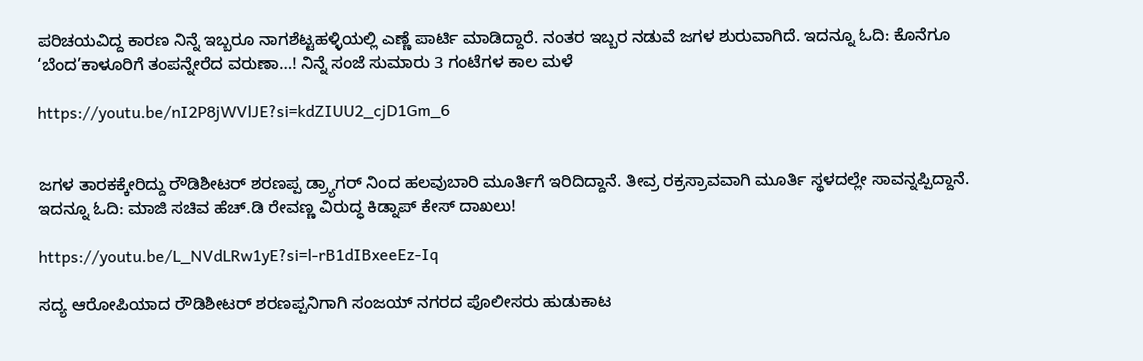ಪರಿಚಯವಿದ್ದ ಕಾರಣ ನಿನ್ನೆ ಇಬ್ಬರೂ ನಾಗಶೆಟ್ಟಹಳ್ಳಿಯಲ್ಲಿ ಎಣ್ಣೆ ಪಾರ್ಟಿ ಮಾಡಿದ್ದಾರೆ. ನಂತರ ಇಬ್ಬರ ನಡುವೆ ಜಗಳ ಶುರುವಾಗಿದೆ. ಇದನ್ನೂ ಓದಿ: ಕೊನೆಗೂ ‘ಬೆಂದ’ಕಾಳೂರಿಗೆ ತಂಪನ್ನೇರೆದ ವರುಣಾ…! ನಿನ್ನೆ ಸಂಜೆ ಸುಮಾರು 3 ಗಂಟೆಗಳ ಕಾಲ ಮಳೆ

https://youtu.be/nI2P8jWVlJE?si=kdZIUU2_cjD1Gm_6


ಜಗಳ ತಾರಕಕ್ಕೇರಿದ್ದು ರೌಡಿಶೀಟರ್ ಶರಣಪ್ಪ ಡ್ರ‍್ಯಾಗರ್ ನಿಂದ ಹಲವುಬಾರಿ ಮೂರ್ತಿಗೆ ಇರಿದಿದ್ದಾನೆ. ತೀವ್ರ ರಕ್ರಸ್ರಾವವಾಗಿ ಮೂರ್ತಿ ಸ್ಥಳದಲ್ಲೇ ಸಾವನ್ನಪ್ಪಿದ್ದಾನೆ. ಇದನ್ನೂ ಓದಿ: ಮಾಜಿ ಸಚಿವ ಹೆಚ್.ಡಿ ರೇವಣ್ಣ ವಿರುದ್ಧ ಕಿಡ್ನಾಪ್ ಕೇಸ್ ದಾಖಲು!

https://youtu.be/L_NVdLRw1yE?si=l-rB1dIBxeeEz-Iq

ಸದ್ಯ ಆರೋಪಿಯಾದ ರೌಡಿಶೀಟರ್ ಶರಣಪ್ಪನಿಗಾಗಿ ಸಂಜಯ್ ನಗರದ ಪೊಲೀಸರು ಹುಡುಕಾಟ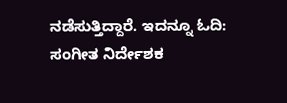ನಡೆಸುತ್ತಿದ್ದಾರೆ. ಇದನ್ನೂ ಓದಿ: ಸಂಗೀತ ನಿರ್ದೇಶಕ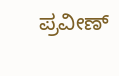ಪ್ರವೀಣ್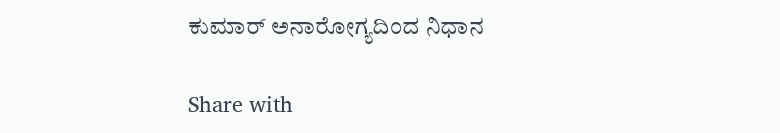ಕುಮಾರ್ ಅನಾರೋಗ್ಯದಿಂದ ನಿಧಾನ

Share with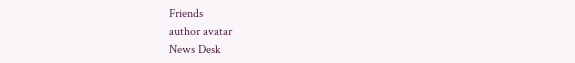Friends
author avatar
News Desk